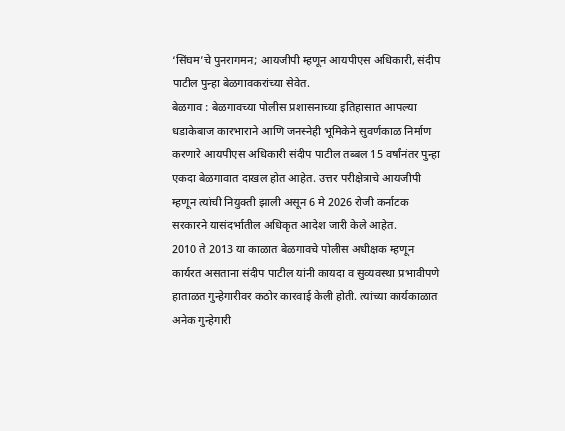‘सिंघम’चे पुनरागमन; आयजीपी म्हणून आयपीएस अधिकारी, संदीप पाटील पुन्हा बेळगावकरांच्या सेवेत.
बेळगाव : बेळगावच्या पोलीस प्रशासनाच्या इतिहासात आपल्या धडाकेबाज कारभाराने आणि जनस्नेही भूमिकेने सुवर्णकाळ निर्माण करणारे आयपीएस अधिकारी संदीप पाटील तब्बल 15 वर्षांनंतर पुन्हा एकदा बेळगावात दाखल होत आहेत. उत्तर परीक्षेत्राचे आयजीपी म्हणून त्यांची नियुक्ती झाली असून 6 मे 2026 रोजी कर्नाटक सरकारने यासंदर्भातील अधिकृत आदेश जारी केले आहेत.
2010 ते 2013 या काळात बेळगावचे पोलीस अधीक्षक म्हणून कार्यरत असताना संदीप पाटील यांनी कायदा व सुव्यवस्था प्रभावीपणे हाताळत गुन्हेगारीवर कठोर कारवाई केली होती. त्यांच्या कार्यकाळात अनेक गुन्हेगारी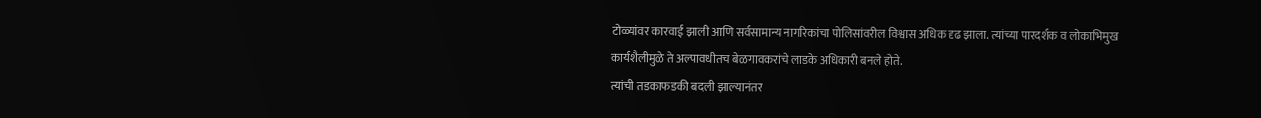टोळ्यांवर कारवाई झाली आणि सर्वसामान्य नागरिकांचा पोलिसांवरील विश्वास अधिक दृढ झाला. त्यांच्या पारदर्शक व लोकाभिमुख कार्यशैलीमुळे ते अल्पावधीतच बेळगावकरांचे लाडके अधिकारी बनले होते.
त्यांची तडकाफडकी बदली झाल्यानंतर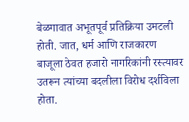बेळगावात अभूतपूर्व प्रतिक्रिया उमटली होती. जात, धर्म आणि राजकारण बाजूला ठेवत हजारो नागरिकांनी रस्त्यावर उतरून त्यांच्या बदलीला विरोध दर्शविला होता.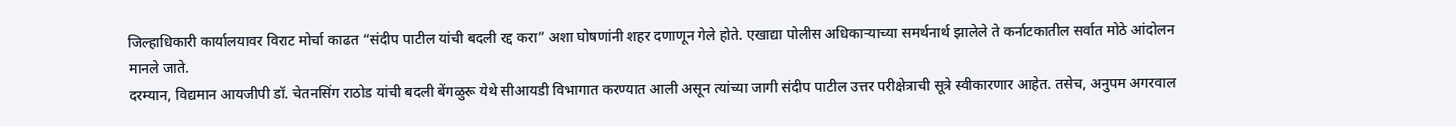जिल्हाधिकारी कार्यालयावर विराट मोर्चा काढत “संदीप पाटील यांची बदली रद्द करा” अशा घोषणांनी शहर दणाणून गेले होते. एखाद्या पोलीस अधिकाऱ्याच्या समर्थनार्थ झालेले ते कर्नाटकातील सर्वात मोठे आंदोलन मानले जाते.
दरम्यान, विद्यमान आयजीपी डॉ. चेतनसिंग राठोड यांची बदली बेंगळुरू येथे सीआयडी विभागात करण्यात आली असून त्यांच्या जागी संदीप पाटील उत्तर परीक्षेत्राची सूत्रे स्वीकारणार आहेत. तसेच, अनुपम अगरवाल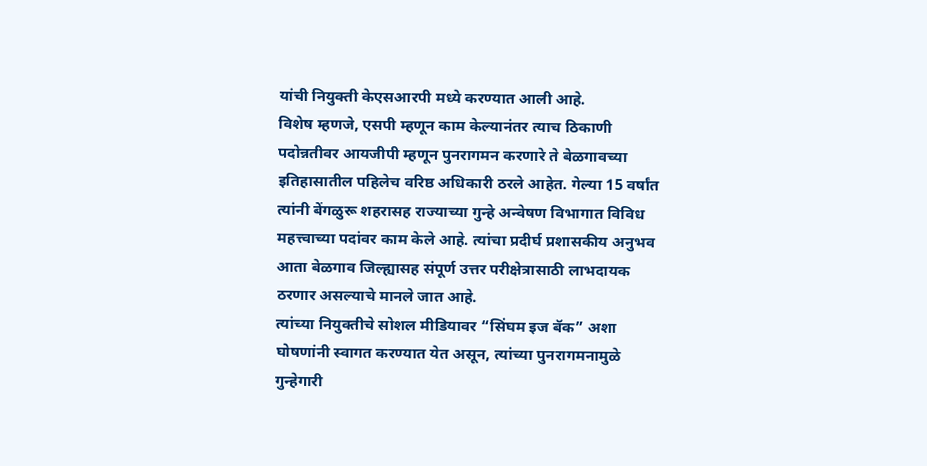यांची नियुक्ती केएसआरपी मध्ये करण्यात आली आहे.
विशेष म्हणजे, एसपी म्हणून काम केल्यानंतर त्याच ठिकाणी पदोन्नतीवर आयजीपी म्हणून पुनरागमन करणारे ते बेळगावच्या इतिहासातील पहिलेच वरिष्ठ अधिकारी ठरले आहेत. गेल्या 15 वर्षांत त्यांनी बेंगळुरू शहरासह राज्याच्या गुन्हे अन्वेषण विभागात विविध महत्त्वाच्या पदांवर काम केले आहे. त्यांचा प्रदीर्घ प्रशासकीय अनुभव आता बेळगाव जिल्ह्यासह संपूर्ण उत्तर परीक्षेत्रासाठी लाभदायक ठरणार असल्याचे मानले जात आहे.
त्यांच्या नियुक्तीचे सोशल मीडियावर “सिंघम इज बॅक” अशा घोषणांनी स्वागत करण्यात येत असून, त्यांच्या पुनरागमनामुळे गुन्हेगारी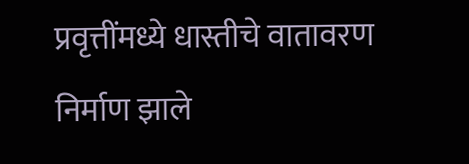प्रवृत्तींमध्ये धास्तीचे वातावरण निर्माण झाले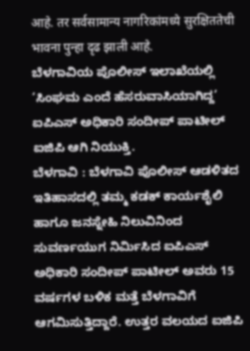आहे. तर सर्वसामान्य नागरिकांमध्ये सुरक्षिततेची भावना पुन्हा दृढ झाली आहे.
ಬೆಳಗಾವಿಯ ಪೊಲೀಸ್ ಇಲಾಖೆಯಲ್ಲಿ ‘ಸಿಂಘಮ ಎಂದೆ ಹೆಸರುವಾಸಿಯಾಗಿದ್ದ’ ಐಪಿಎಸ್ ಅಧಿಕಾರಿ ಸಂದೀಪ್ ಪಾಟೀಲ್ ಐಜಿಪಿ ಆಗಿ ನಿಯುಕ್ತಿ.
ಬೆಳಗಾವಿ : ಬೆಳಗಾವಿ ಪೊಲೀಸ್ ಆಡಳಿತದ ಇತಿಹಾಸದಲ್ಲಿ ತಮ್ಮ ಕಡಕ್ ಕಾರ್ಯಶೈಲಿ ಹಾಗೂ ಜನಸ್ನೇಹಿ ನಿಲುವಿನಿಂದ ಸುವರ್ಣಯುಗ ನಿರ್ಮಿಸಿದ ಐಪಿಎಸ್ ಅಧಿಕಾರಿ ಸಂದೀಪ್ ಪಾಟೀಲ್ ಅವರು 15 ವರ್ಷಗಳ ಬಳಿಕ ಮತ್ತೆ ಬೆಳಗಾವಿಗೆ ಆಗಮಿಸುತ್ತಿದ್ದಾರೆ. ಉತ್ತರ ವಲಯದ ಐಜಿಪಿ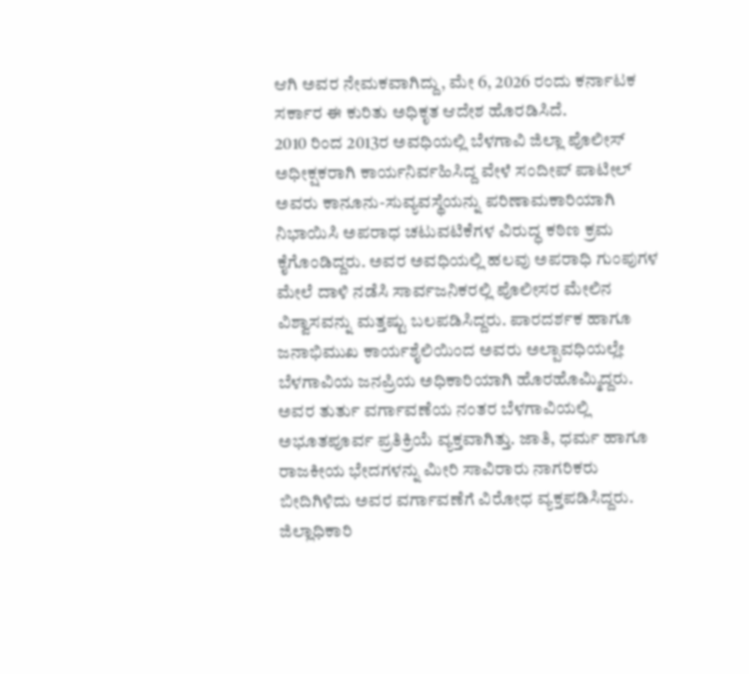ಆಗಿ ಅವರ ನೇಮಕವಾಗಿದ್ದು, ಮೇ 6, 2026 ರಂದು ಕರ್ನಾಟಕ ಸರ್ಕಾರ ಈ ಕುರಿತು ಅಧಿಕೃತ ಆದೇಶ ಹೊರಡಿಸಿದೆ.
2010 ರಿಂದ 2013ರ ಅವಧಿಯಲ್ಲಿ ಬೆಳಗಾವಿ ಜಿಲ್ಲಾ ಪೊಲೀಸ್ ಅಧೀಕ್ಷಕರಾಗಿ ಕಾರ್ಯನಿರ್ವಹಿಸಿದ್ದ ವೇಳೆ ಸಂದೀಪ್ ಪಾಟೀಲ್ ಅವರು ಕಾನೂನು-ಸುವ್ಯವಸ್ಥೆಯನ್ನು ಪರಿಣಾಮಕಾರಿಯಾಗಿ ನಿಭಾಯಿಸಿ ಅಪರಾಧ ಚಟುವಟಿಕೆಗಳ ವಿರುದ್ಧ ಕಠಿಣ ಕ್ರಮ ಕೈಗೊಂಡಿದ್ದರು. ಅವರ ಅವಧಿಯಲ್ಲಿ ಹಲವು ಅಪರಾಧಿ ಗುಂಪುಗಳ ಮೇಲೆ ದಾಳಿ ನಡೆಸಿ ಸಾರ್ವಜನಿಕರಲ್ಲಿ ಪೊಲೀಸರ ಮೇಲಿನ ವಿಶ್ವಾಸವನ್ನು ಮತ್ತಷ್ಟು ಬಲಪಡಿಸಿದ್ದರು. ಪಾರದರ್ಶಕ ಹಾಗೂ ಜನಾಭಿಮುಖ ಕಾರ್ಯಶೈಲಿಯಿಂದ ಅವರು ಅಲ್ಪಾವಧಿಯಲ್ಲೇ ಬೆಳಗಾವಿಯ ಜನಪ್ರಿಯ ಅಧಿಕಾರಿಯಾಗಿ ಹೊರಹೊಮ್ಮಿದ್ದರು.
ಅವರ ತುರ್ತು ವರ್ಗಾವಣೆಯ ನಂತರ ಬೆಳಗಾವಿಯಲ್ಲಿ ಅಭೂತಪೂರ್ವ ಪ್ರತಿಕ್ರಿಯೆ ವ್ಯಕ್ತವಾಗಿತ್ತು. ಜಾತಿ, ಧರ್ಮ ಹಾಗೂ ರಾಜಕೀಯ ಭೇದಗಳನ್ನು ಮೀರಿ ಸಾವಿರಾರು ನಾಗರಿಕರು ಬೀದಿಗಿಳಿದು ಅವರ ವರ್ಗಾವಣೆಗೆ ವಿರೋಧ ವ್ಯಕ್ತಪಡಿಸಿದ್ದರು. ಜಿಲ್ಲಾಧಿಕಾರಿ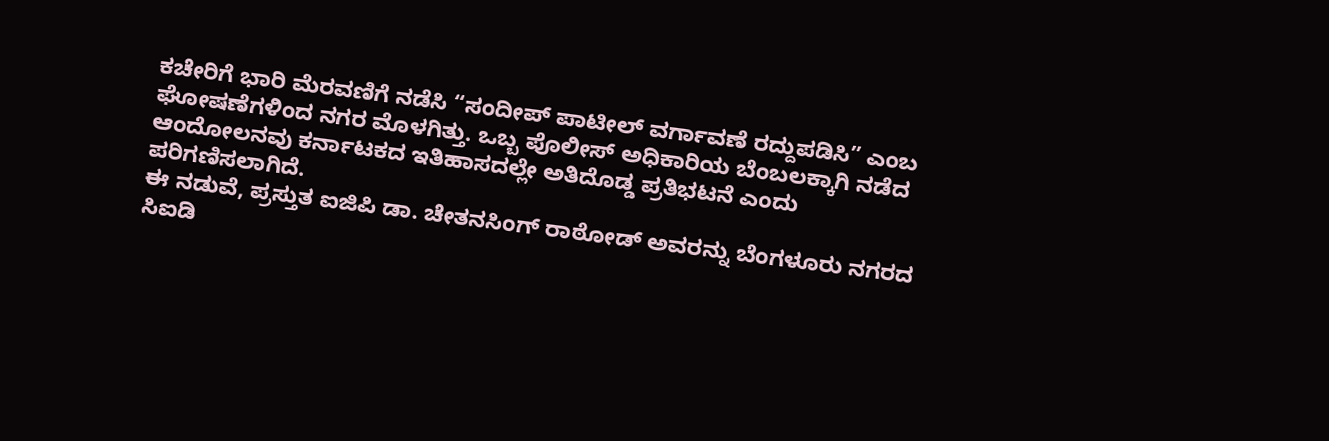ಕಚೇರಿಗೆ ಭಾರಿ ಮೆರವಣಿಗೆ ನಡೆಸಿ “ಸಂದೀಪ್ ಪಾಟೀಲ್ ವರ್ಗಾವಣೆ ರದ್ದುಪಡಿಸಿ” ಎಂಬ ಘೋಷಣೆಗಳಿಂದ ನಗರ ಮೊಳಗಿತ್ತು. ಒಬ್ಬ ಪೊಲೀಸ್ ಅಧಿಕಾರಿಯ ಬೆಂಬಲಕ್ಕಾಗಿ ನಡೆದ ಆಂದೋಲನವು ಕರ್ನಾಟಕದ ಇತಿಹಾಸದಲ್ಲೇ ಅತಿದೊಡ್ಡ ಪ್ರತಿಭಟನೆ ಎಂದು ಪರಿಗಣಿಸಲಾಗಿದೆ.
ಈ ನಡುವೆ, ಪ್ರಸ್ತುತ ಐಜಿಪಿ ಡಾ. ಚೇತನಸಿಂಗ್ ರಾಠೋಡ್ ಅವರನ್ನು ಬೆಂಗಳೂರು ನಗರದ ಸಿಐಡಿ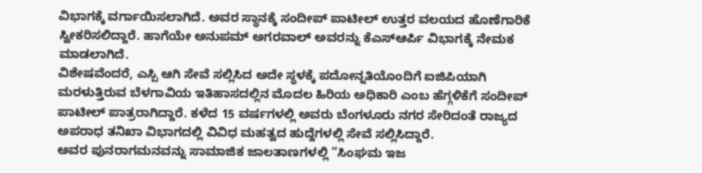ವಿಭಾಗಕ್ಕೆ ವರ್ಗಾಯಿಸಲಾಗಿದೆ. ಅವರ ಸ್ಥಾನಕ್ಕೆ ಸಂದೀಪ್ ಪಾಟೀಲ್ ಉತ್ತರ ವಲಯದ ಹೊಣೆಗಾರಿಕೆ ಸ್ವೀಕರಿಸಲಿದ್ದಾರೆ. ಹಾಗೆಯೇ ಅನುಪಮ್ ಅಗರವಾಲ್ ಅವರನ್ನು ಕೆಎಸ್ಆರ್ಪಿ ವಿಭಾಗಕ್ಕೆ ನೇಮಕ ಮಾಡಲಾಗಿದೆ.
ವಿಶೇಷವೆಂದರೆ, ಎಸ್ಪಿ ಆಗಿ ಸೇವೆ ಸಲ್ಲಿಸಿದ ಅದೇ ಸ್ಥಳಕ್ಕೆ ಪದೋನ್ನತಿಯೊಂದಿಗೆ ಐಜಿಪಿಯಾಗಿ ಮರಳುತ್ತಿರುವ ಬೆಳಗಾವಿಯ ಇತಿಹಾಸದಲ್ಲಿನ ಮೊದಲ ಹಿರಿಯ ಅಧಿಕಾರಿ ಎಂಬ ಹೆಗ್ಗಳಿಕೆಗೆ ಸಂದೀಪ್ ಪಾಟೀಲ್ ಪಾತ್ರರಾಗಿದ್ದಾರೆ. ಕಳೆದ 15 ವರ್ಷಗಳಲ್ಲಿ ಅವರು ಬೆಂಗಳೂರು ನಗರ ಸೇರಿದಂತೆ ರಾಜ್ಯದ ಅಪರಾಧ ತನಿಖಾ ವಿಭಾಗದಲ್ಲಿ ವಿವಿಧ ಮಹತ್ವದ ಹುದ್ದೆಗಳಲ್ಲಿ ಸೇವೆ ಸಲ್ಲಿಸಿದ್ದಾರೆ.
ಅವರ ಪುನರಾಗಮನವನ್ನು ಸಾಮಾಜಿಕ ಜಾಲತಾಣಗಳಲ್ಲಿ “ಸಿಂಘಮ ಇಜ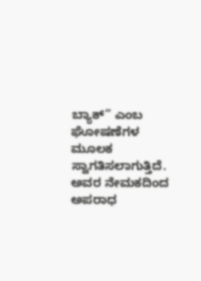ಬ್ಯಾಕ್” ಎಂಬ ಘೋಷಣೆಗಳ ಮೂಲಕ ಸ್ವಾಗತಿಸಲಾಗುತ್ತಿದೆ. ಅವರ ನೇಮಕದಿಂದ ಅಪರಾಧ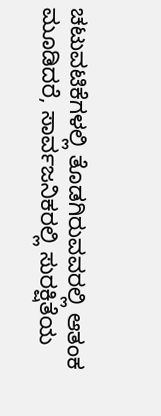ಚಟುವಟಿಕೆಗಳಲ್ಲಿ ತೊಡಗಿರುವವರಲ್ಲಿ ಆತಂಕ ಮೂಡಿದರೆ, ಸಾರ್ವಜನಿಕರಲ್ಲಿ ಸುರಕ್ಷಿತೆಯ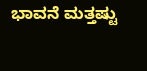ಭಾವನೆ ಮತ್ತಷ್ಟು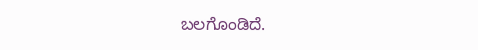ಬಲಗೊಂಡಿದೆ.